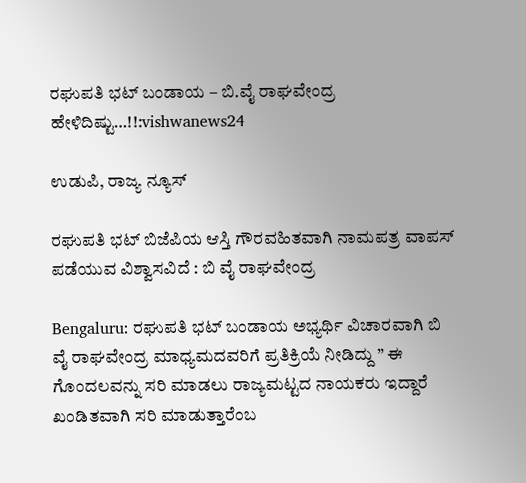ರಘುಪತಿ ಭಟ್ ಬಂಡಾಯ – ಬಿ.ವೈ ರಾಘವೇಂದ್ರ ಹೇಳಿದಿಷ್ಟು…!!:vishwanews24

ಉಡುಪಿ, ರಾಜ್ಯ ನ್ಯೂಸ್

ರಘುಪತಿ ಭಟ್ ಬಿಜೆಪಿಯ ಆಸ್ತಿ ಗೌರವಹಿತವಾಗಿ ನಾಮಪತ್ರ ವಾಪಸ್ ಪಡೆಯುವ ವಿಶ್ವಾಸವಿದೆ : ಬಿ ವೈ ರಾಘವೇಂದ್ರ

Bengaluru: ರಘುಪತಿ ಭಟ್ ಬಂಡಾಯ ಅಭ್ಯರ್ಥಿ ವಿಚಾರವಾಗಿ ಬಿ ವೈ ರಾಘವೇಂದ್ರ ಮಾಧ್ಯಮದವರಿಗೆ ಪ್ರತಿಕ್ರಿಯೆ ನೀಡಿದ್ದು ” ಈ ಗೊಂದಲವನ್ನು ಸರಿ ಮಾಡಲು ರಾಜ್ಯಮಟ್ಟದ ನಾಯಕರು ಇದ್ದಾರೆ ಖಂಡಿತವಾಗಿ ಸರಿ ಮಾಡುತ್ತಾರೆಂಬ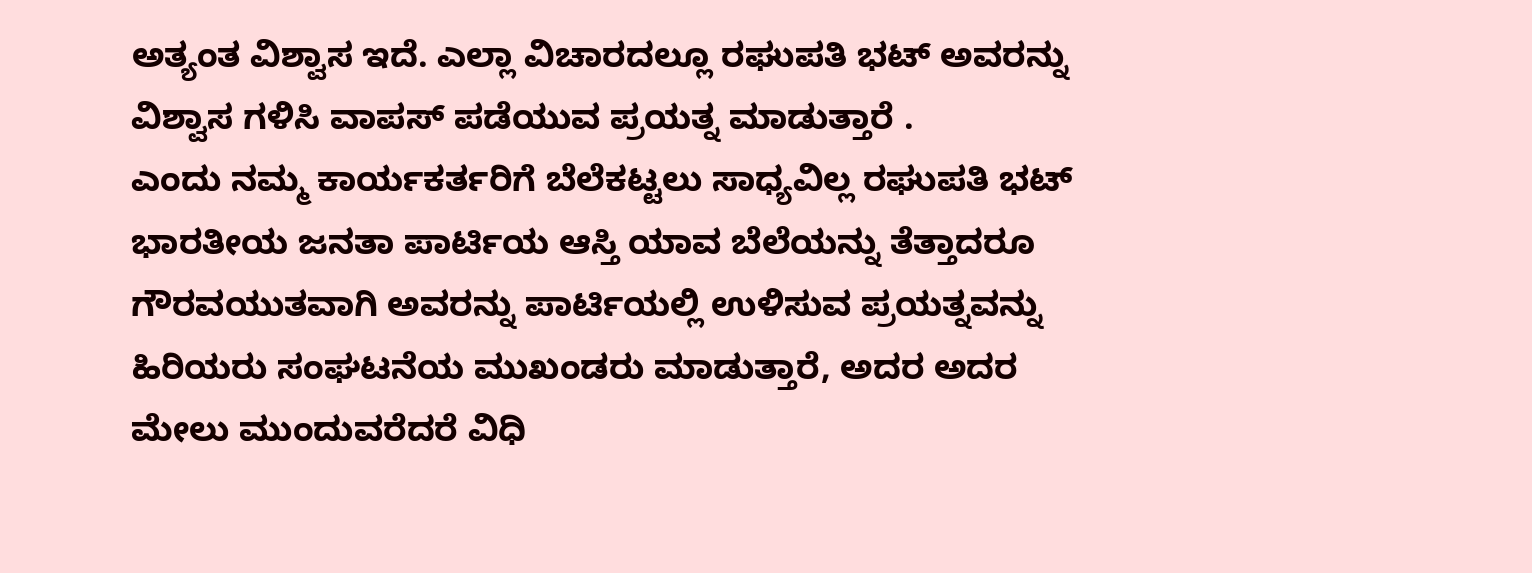ಅತ್ಯಂತ ವಿಶ್ವಾಸ ಇದೆ. ಎಲ್ಲಾ ವಿಚಾರದಲ್ಲೂ ರಘುಪತಿ ಭಟ್ ಅವರನ್ನು ವಿಶ್ವಾಸ ಗಳಿಸಿ ವಾಪಸ್ ಪಡೆಯುವ ಪ್ರಯತ್ನ ಮಾಡುತ್ತಾರೆ .
ಎಂದು ನಮ್ಮ ಕಾರ್ಯಕರ್ತರಿಗೆ ಬೆಲೆಕಟ್ಟಲು ಸಾಧ್ಯವಿಲ್ಲ ರಘುಪತಿ ಭಟ್ ಭಾರತೀಯ ಜನತಾ ಪಾರ್ಟಿಯ ಆಸ್ತಿ ಯಾವ ಬೆಲೆಯನ್ನು ತೆತ್ತಾದರೂ ಗೌರವಯುತವಾಗಿ ಅವರನ್ನು ಪಾರ್ಟಿಯಲ್ಲಿ ಉಳಿಸುವ ಪ್ರಯತ್ನವನ್ನು ಹಿರಿಯರು ಸಂಘಟನೆಯ ಮುಖಂಡರು ಮಾಡುತ್ತಾರೆ, ಅದರ ಅದರ ಮೇಲು ಮುಂದುವರೆದರೆ ವಿಧಿ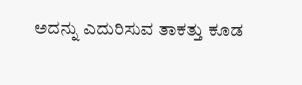ಅದನ್ನು ಎದುರಿಸುವ ತಾಕತ್ತು ಕೂಡ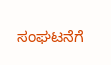ಸಂಘಟನೆಗೆ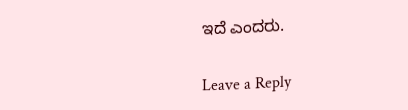ಇದೆ ಎಂದರು.

Leave a Reply